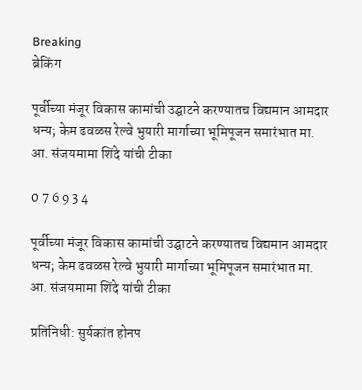Breaking
ब्रेकिंग

पूर्वीच्या मंजूर विकास कामांची उद्घाटने करण्यातच विद्यमान आमदार धन्य; केम ढवळस रेल्वे भुयारी मार्गाच्या भूमिपूजन समारंभात मा. आ. संजयमामा शिंदे यांची टीका

0 7 6 9 3 4

पूर्वीच्या मंजूर विकास कामांची उद्घाटने करण्यातच विद्यमान आमदार धन्य; केम ढवळस रेल्वे भुयारी मार्गाच्या भूमिपूजन समारंभात मा. आ. संजयमामा शिंदे यांची टीका

प्रतिनिधी: सुर्यकांत होनप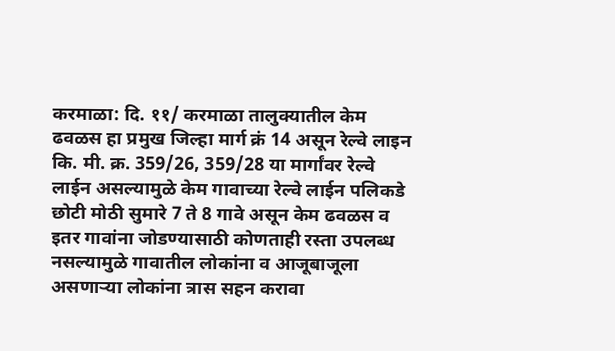करमाळा: दि. ११/ करमाळा तालुक्यातील केम ढवळस हा प्रमुख जिल्हा मार्ग क्रं 14 असून रेल्वे लाइन कि. मी. क्र. 359/26, 359/28 या मार्गांवर रेल्वे लाईन असल्यामुळे केम गावाच्या रेल्वे लाईन पलिकडे छोटी मोठी सुमारे 7 ते 8 गावे असून केम ढवळस व इतर गावांना जोडण्यासाठी कोणताही रस्ता उपलब्ध नसल्यामुळे गावातील लोकांना व आजूबाजूला असणाऱ्या लोकांना त्रास सहन करावा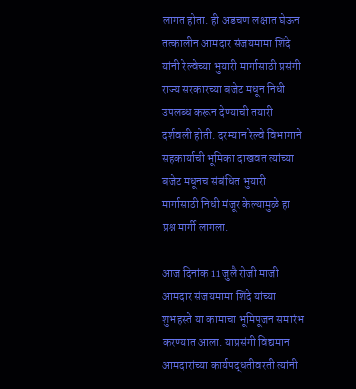लागत होता. ही अडचण लक्षात घेऊन तत्कालीन आमदार संजयमामा शिंदे यांनी रेल्वेच्या भुयारी मार्गासाठी प्रसंगी राज्य सरकारच्या बजेट मधून निधी उपलब्ध करून देण्याची तयारी दर्शवली होती. दरम्यान रेल्वे विभागाने सहकार्याची भूमिका दाखवत त्यांच्या बजेट मधूनच संबंधित भुयारी मार्गासाठी निधी मंजूर केल्यामुळे हा प्रश्न मार्गी लागला.

आज दिनांक 11 जुलै रोजी माजी आमदार संजयमामा शिंदे यांच्या शुभहस्ते या कामाचा भूमिपूजन समारंभ करण्यात आला. याप्रसंगी विद्यमान आमदारांच्या कार्यपद्धतीवरती त्यांनी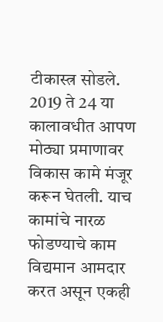टीकास्त्र सोडले. 2019 ते 24 या कालावधीत आपण मोठ्या प्रमाणावर विकास कामे मंजूर करून घेतली. याच कामांचे नारळ फोडण्याचे काम विद्यमान आमदार करत असून एकही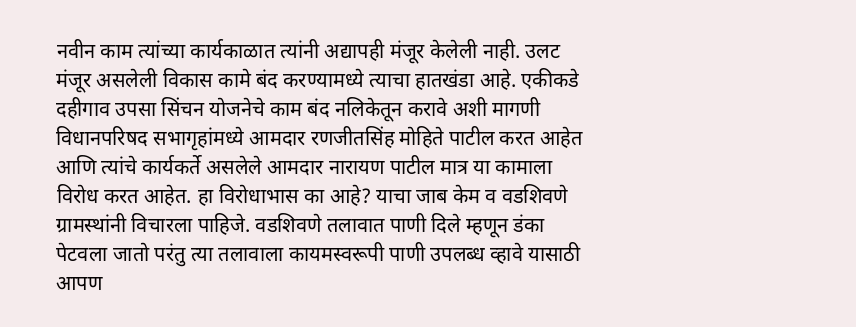नवीन काम त्यांच्या कार्यकाळात त्यांनी अद्यापही मंजूर केलेली नाही. उलट मंजूर असलेली विकास कामे बंद करण्यामध्ये त्याचा हातखंडा आहे. एकीकडे दहीगाव उपसा सिंचन योजनेचे काम बंद नलिकेतून करावे अशी मागणी विधानपरिषद सभागृहांमध्ये आमदार रणजीतसिंह मोहिते पाटील करत आहेत आणि त्यांचे कार्यकर्ते असलेले आमदार नारायण पाटील मात्र या कामाला विरोध करत आहेत. हा विरोधाभास का आहे? याचा जाब केम व वडशिवणे ग्रामस्थांनी विचारला पाहिजे. वडशिवणे तलावात पाणी दिले म्हणून डंका पेटवला जातो परंतु त्या तलावाला कायमस्वरूपी पाणी उपलब्ध व्हावे यासाठी आपण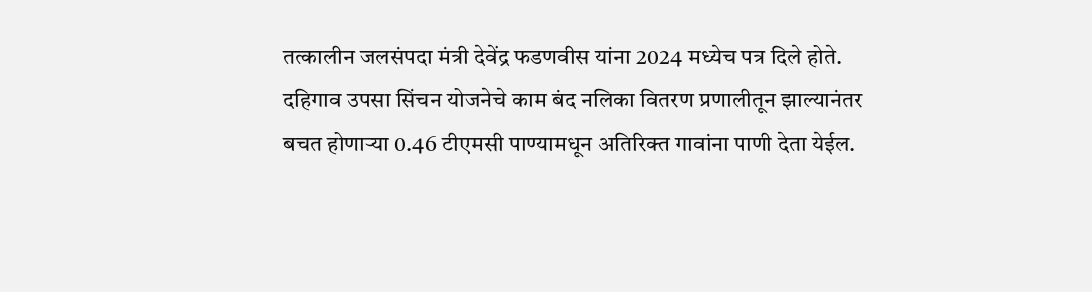तत्कालीन जलसंपदा मंत्री देवेंद्र फडणवीस यांना 2024 मध्येच पत्र दिले होते. दहिगाव उपसा सिंचन योजनेचे काम बंद नलिका वितरण प्रणालीतून झाल्यानंतर बचत होणाऱ्या 0.46 टीएमसी पाण्यामधून अतिरिक्त गावांना पाणी देता येईल.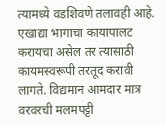त्यामध्ये वडशिवणे तलावही आहे. एखाद्या भागाचा कायापालट करायचा असेल तर त्यासाठी कायमस्वरूपी तरतूद करावी लागते. विद्यमान आमदार मात्र वरवरची मलमपट्टी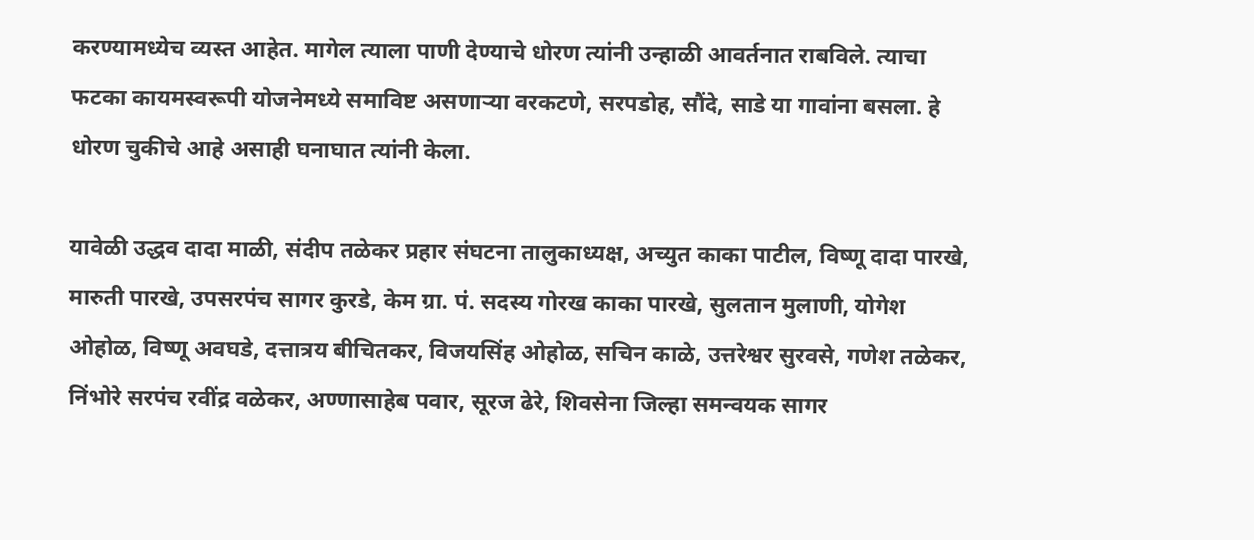करण्यामध्येच व्यस्त आहेत. मागेल त्याला पाणी देण्याचे धोरण त्यांनी उन्हाळी आवर्तनात राबविले. त्याचा फटका कायमस्वरूपी योजनेमध्ये समाविष्ट असणाऱ्या वरकटणे, सरपडोह, सौंदे, साडे या गावांना बसला. हे धोरण चुकीचे आहे असाही घनाघात त्यांनी केला.

यावेळी उद्धव दादा माळी, संदीप तळेकर प्रहार संघटना तालुकाध्यक्ष, अच्युत काका पाटील, विष्णू दादा पारखे, मारुती पारखे, उपसरपंच सागर कुरडे, केम ग्रा. पं. सदस्य गोरख काका पारखे, सुलतान मुलाणी, योगेश ओहोळ, विष्णू अवघडे, दत्तात्रय बीचितकर, विजयसिंह ओहोळ, सचिन काळे, उत्तरेश्वर सुरवसे, गणेश तळेकर, निंभोरे सरपंच रवींद्र वळेकर, अण्णासाहेब पवार, सूरज ढेरे, शिवसेना जिल्हा समन्वयक सागर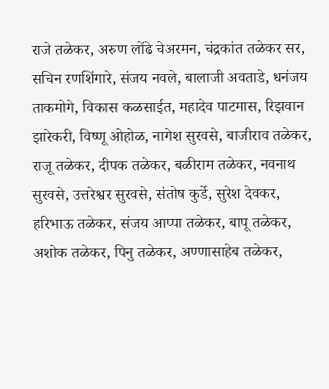राजे तळेकर, अरुण लोंढे चेअरमन, चंद्रकांत तळेकर सर, सचिन रणशिंगारे, संजय नवले, बालाजी अवताडे, धनंजय ताकमोगे, विकास कळसाईत, महादेव पाटमास, रिझवान झारेकरी, विष्णू ओहोळ, नागेश सुरवसे, बाजीराव तळेकर, राजू तळेकर, दीपक तळेकर, बळीराम तळेकर, नवनाथ सुरवसे, उत्तरेश्वर सुरवसे, संतोष कुर्डे, सुरेश देवकर, हरिभाऊ तळेकर, संजय आप्पा तळेकर, बापू तळेकर, अशोक तळेकर, पिनु तळेकर, अण्णासाहेब तळेकर,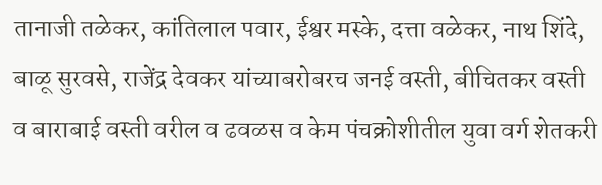तानाजी तळेकर, कांतिलाल पवार, ईश्वर मस्के, दत्ता वळेकर, नाथ शिंदे, बाळू सुरवसे, राजेंद्र देवकर यांच्याबरोबरच जनई वस्ती, बीचितकर वस्ती व बाराबाई वस्ती वरील व ढवळस व केम पंचक्रोशीतील युवा वर्ग शेतकरी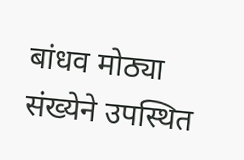बांधव मोठ्या संख्येने उपस्थित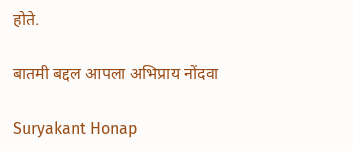होते.

बातमी बद्दल आपला अभिप्राय नोंदवा

Suryakant Honap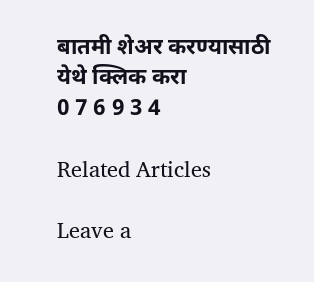बातमी शेअर करण्यासाठी येथे क्लिक करा
0 7 6 9 3 4

Related Articles

Leave a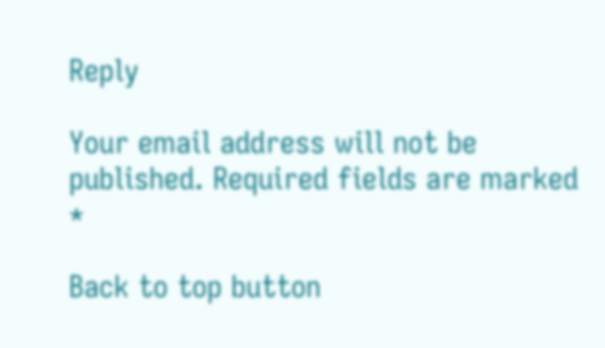Reply

Your email address will not be published. Required fields are marked *

Back to top button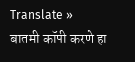Translate »
बातमी कॉपी करणे हा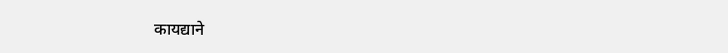कायद्याने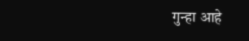गुन्हा आहे